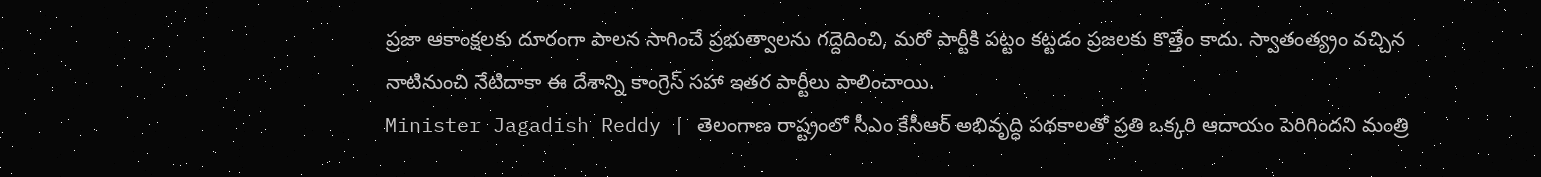ప్రజా ఆకాంక్షలకు దూరంగా పాలన సాగించే ప్రభుత్వాలను గద్దెదించి, మరో పార్టీకి పట్టం కట్టడం ప్రజలకు కొత్తేం కాదు. స్వాతంత్య్రం వచ్చిన నాటినుంచి నేటిదాకా ఈ దేశాన్ని కాంగ్రెస్ సహా ఇతర పార్టీలు పాలించాయి.
Minister Jagadish Reddy | తెలంగాణ రాష్ట్రంలో సీఎం కేసీఆర్ అభివృద్ధి పథకాలతో ప్రతి ఒక్కరి ఆదాయం పెరిగిందని మంత్రి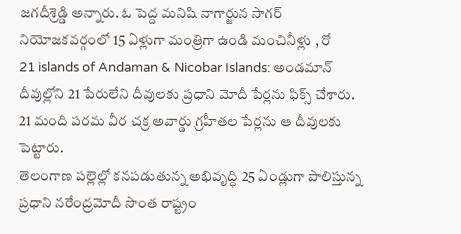జగదీశ్రెడ్డి అన్నారు. ఓ పెద్ద మనిషి నాగార్జున సాగర్ నియోజకవర్గంలో 15 ఏళ్లుగా మంత్రిగా ఉండి మంచినీళ్లు , రో
21 islands of Andaman & Nicobar Islands: అండమాన్ దీవుల్లోని 21 పేరులేని దీవులకు ప్రధాని మోదీ పేర్లను ఫిక్స్ చేశారు. 21 మంది పరమ వీర చక్ర అవార్డు గ్రహీతల పేర్లను ఆ దీవులకు పెట్టారు.
తెలంగాణ పల్లెల్లో కనపడుతున్న అభివృద్ధి 25 ఏండ్లుగా పాలిస్తున్న ప్రధాని నరేంద్రమోదీ సొంత రాష్ట్రం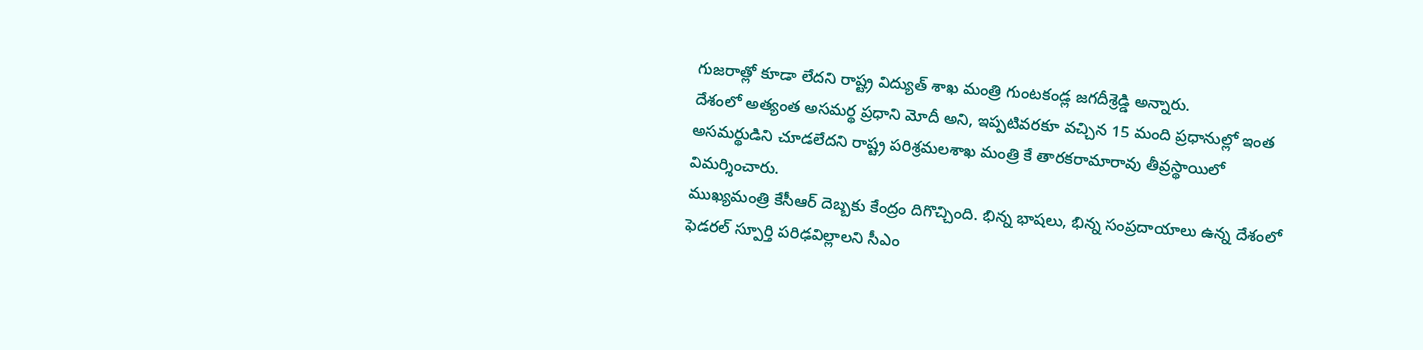గుజరాత్లో కూడా లేదని రాష్ట్ర విద్యుత్ శాఖ మంత్రి గుంటకండ్ల జగదీశ్రెడ్డి అన్నారు.
దేశంలో అత్యంత అసమర్థ ప్రధాని మోదీ అని, ఇప్పటివరకూ వచ్చిన 15 మంది ప్రధానుల్లో ఇంత అసమర్థుడిని చూడలేదని రాష్ట్ర పరిశ్రమలశాఖ మంత్రి కే తారకరామారావు తీవ్రస్థాయిలో విమర్శించారు.
ముఖ్యమంత్రి కేసీఆర్ దెబ్బకు కేంద్రం దిగొచ్చింది. భిన్న భాషలు, భిన్న సంప్రదాయాలు ఉన్న దేశంలో ఫెడరల్ స్పూర్తి పరిఢవిల్లాలని సీఎం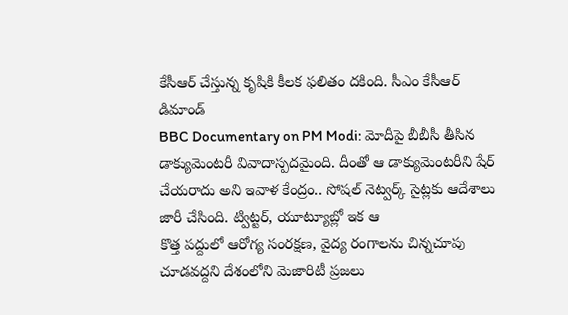కేసీఆర్ చేస్తున్న కృషికి కీలక ఫలితం దకింది. సీఎం కేసీఆర్ డిమాండ్
BBC Documentary on PM Modi: మోదీపై బీబీసీ తీసిన డాక్యుమెంటరీ వివాదాస్పదమైంది. దీంతో ఆ డాక్యుమెంటరీని షేర్ చేయరాదు అని ఇవాళ కేంద్రం.. సోషల్ నెట్వర్క్ సైట్లకు ఆదేశాలు జారీ చేసింది. ట్విట్టర్, యూట్యూబ్లో ఇక ఆ
కొత్త పద్దులో ఆరోగ్య సంరక్షణ, వైద్య రంగాలను చిన్నచూపు చూడవద్దని దేశంలోని మెజారిటీ ప్రజలు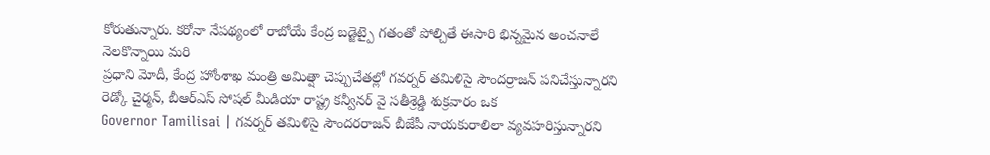కోరుతున్నారు. కరోనా నేపథ్యంలో రాబోయే కేంద్ర బడ్జెట్పై గతంతో పోల్చితే ఈసారి భిన్నమైన అంచనాలే నెలకొన్నాయి మరి
ప్రధాని మోదీ, కేంద్ర హోంశాఖ మంత్రి అమిత్షా చెప్పుచేతల్లో గవర్నర్ తమిళిసై సౌందర్రాజన్ పనిచేస్తున్నారని రెడ్కో చైర్మన్, బీఆర్ఎస్ సోషల్ మీడియా రాష్ట్ర కన్వీనర్ వై సతీశ్రెడ్డి శుక్రవారం ఒక
Governor Tamilisai | గవర్నర్ తమిళిసై సౌందరరాజన్ బీజేపీ నాయకురాలిలా వ్యవహరిస్తున్నారని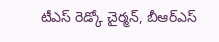టీఎస్ రెడ్కో చైర్మన్, బీఆర్ఎస్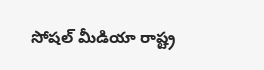సోషల్ మీడియా రాష్ట్ర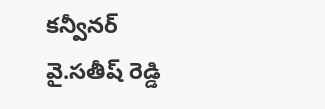కన్వీనర్ వై.సతీష్ రెడ్డి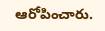ఆరోపించారు.